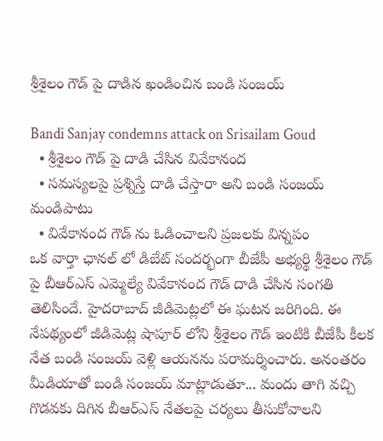శ్రీశైలం గౌడ్ పై దాడిన ఖండించిన బండి సంజయ్

Bandi Sanjay condemns attack on Srisailam Goud
  • శ్రీశైలం గౌడ్ పై దాడి చేసిన వివేకానంద
  • సమస్యలపై ప్రశ్నిస్తే దాడి చేస్తారా అని బండి సంజయ్ మండిపాటు
  • వివేకానంద గౌడ్ ను ఓడించాలని ప్రజలకు విన్నపం
ఒక వార్తా ఛానల్ లో డిబేట్ సందర్భంగా బీజేపీ అభ్యర్థి శ్రీశైలం గౌడ్ పై బీఆర్ఎస్ ఎమ్మెల్యే వివేకానంద గౌడ్ దాడి చేసిన సంగతి తెలిసిందే. హైదరాబాద్ జీడిమెట్లలో ఈ ఘటన జరిగింది. ఈ నేపథ్యంలో జీడిమెట్ల షాపూర్ లోని శ్రీశైలం గౌడ్ ఇంటికి బీజేపీ కీలక నేత బండి సంజయ్ వెళ్లి ఆయనను పరామర్శించారు. అనంతరం మీడియాతో బండి సంజయ్ మాట్లాడుతూ... మందు తాగి వచ్చి గొడవకు దిగిన బీఆర్ఎస్ నేతలపై చర్యలు తీసుకోవాలని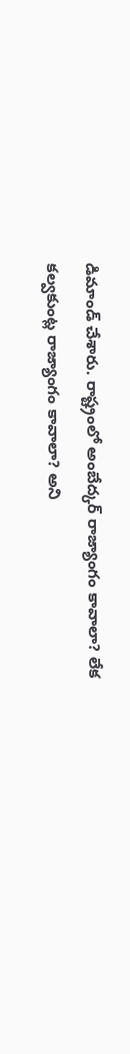డిమాండ్ చేశారు. రాష్ట్రంలో అంబేద్కర్ రాజ్యాంగం కావాలా? లేక కల్వకుంట్ల రాజ్యాంగం కావాలా? అని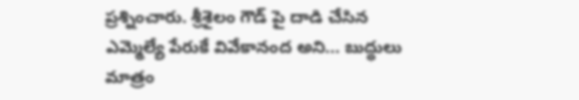ప్రశ్నించారు. శ్రీశైలం గౌడ్ పై దాడి చేసిన ఎమ్మెల్యే పేరుకే వివేకానంద అని... బుద్ధులు మాత్రం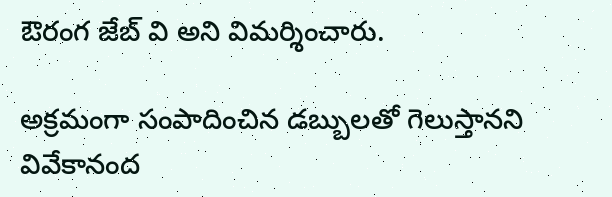ఔరంగ జేబ్ వి అని విమర్శించారు.

అక్రమంగా సంపాదించిన డబ్బులతో గెలుస్తానని వివేకానంద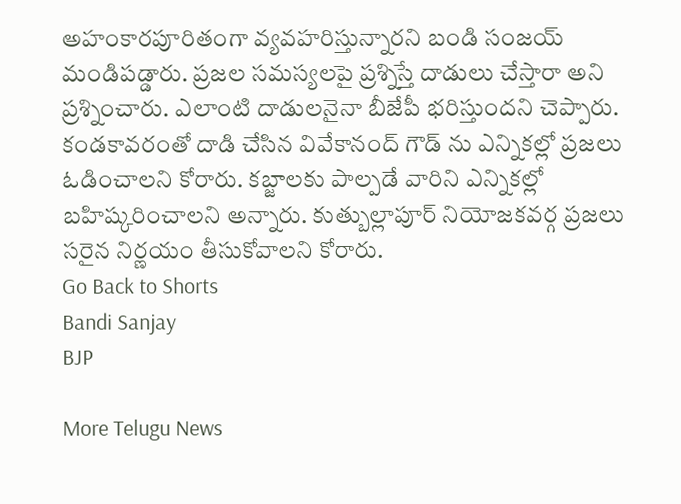అహంకారపూరితంగా వ్యవహరిస్తున్నారని బండి సంజయ్ మండిపడ్డారు. ప్రజల సమస్యలపై ప్రశ్నిస్తే దాడులు చేస్తారా అని ప్రశ్నించారు. ఎలాంటి దాడులనైనా బీజేపీ భరిస్తుందని చెప్పారు. కండకావరంతో దాడి చేసిన వివేకానంద్ గౌడ్ ను ఎన్నికల్లో ప్రజలు ఓడించాలని కోరారు. కబ్జాలకు పాల్పడే వారిని ఎన్నికల్లో బహిష్కరించాలని అన్నారు. కుత్బుల్లాపూర్ నియోజకవర్గ ప్రజలు సరైన నిర్ణయం తీసుకోవాలని కోరారు.
Go Back to Shorts
Bandi Sanjay
BJP

More Telugu News